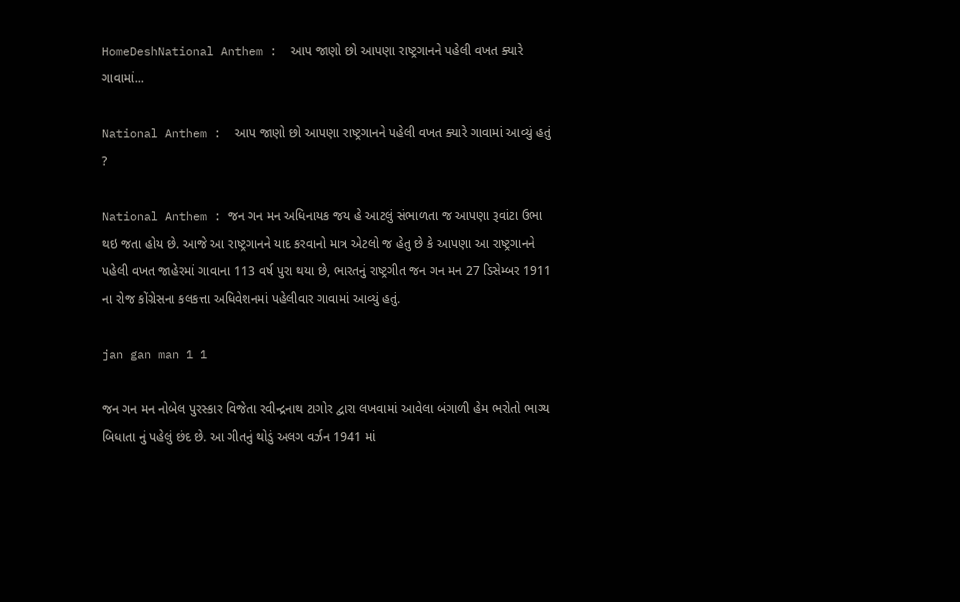HomeDeshNational Anthem :  આપ જાણો છો આપણા રાષ્ટ્રગાનને પહેલી વખત ક્યારે ગાવામાં...

National Anthem :  આપ જાણો છો આપણા રાષ્ટ્રગાનને પહેલી વખત ક્યારે ગાવામાં આવ્યું હતું ?

National Anthem : જન ગન મન અધિનાયક જય હે આટલું સંભાળતા જ આપણા રૂવાંટા ઉભા થઇ જતા હોય છે. આજે આ રાષ્ટ્રગાનને યાદ કરવાનો માત્ર એટલો જ હેતુ છે કે આપણા આ રાષ્ટ્રગાનને પહેલી વખત જાહેરમાં ગાવાના 113 વર્ષ પુરા થયા છે, ભારતનું રાષ્ટ્રગીત જન ગન મન 27 ડિસેમ્બર 1911 ના રોજ કોંગ્રેસના કલકત્તા અધિવેશનમાં પહેલીવાર ગાવામાં આવ્યું હતું.

jan gan man 1 1

જન ગન મન નોબેલ પુરસ્કાર વિજેતા રવીન્દ્રનાથ ટાગોર દ્વારા લખવામાં આવેલા બંગાળી હેમ ભરોતો ભાગ્ય બિધાતા નું પહેલું છંદ છે. આ ગીતનું થોડું અલગ વર્ઝન 1941 માં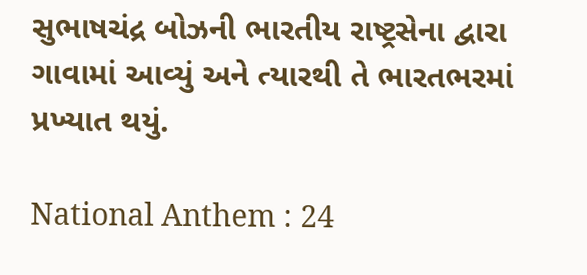સુભાષચંદ્ર બોઝની ભારતીય રાષ્ટ્રસેના દ્વારા ગાવામાં આવ્યું અને ત્યારથી તે ભારતભરમાં પ્રખ્યાત થયું.

National Anthem : 24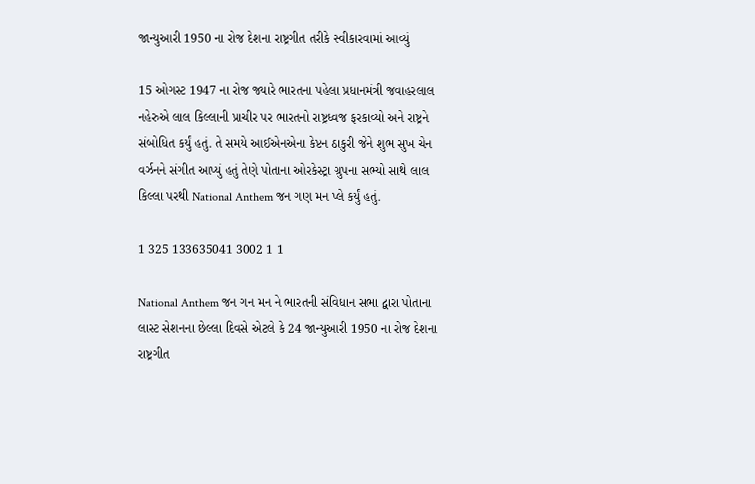જાન્યુઆરી 1950 ના રોજ દેશના રાષ્ટ્રગીત તરીકે સ્વીકારવામાં આવ્યું

15 ઓગસ્ટ 1947 ના રોજ જ્યારે ભારતના પહેલા પ્રધાનમંત્રી જવાહરલાલ નહેરુએ લાલ કિલ્લાની પ્રાચીર પર ભારતનો રાષ્ટ્રધ્વજ ફરકાવ્યો અને રાષ્ટ્રને સંબોધિત કર્યું હતું. તે સમયે આઈએનએના કેપ્ટન ઠાકુરી જેને શુભ સુખ ચેન વર્ઝનને સંગીત આપ્યું હતું તેણે પોતાના ઓરકેસ્ટ્રા ગ્રુપના સભ્યો સાથે લાલ કિલ્લા પરથી National Anthem જન ગણ મન પ્લે કર્યું હતું.

1 325 133635041 3002 1 1

National Anthem જન ગન મન ને ભારતની સંવિધાન સભા દ્વારા પોતાના લાસ્ટ સેશનના છેલ્લા દિવસે એટલે કે 24 જાન્યુઆરી 1950 ના રોજ દેશના રાષ્ટ્રગીત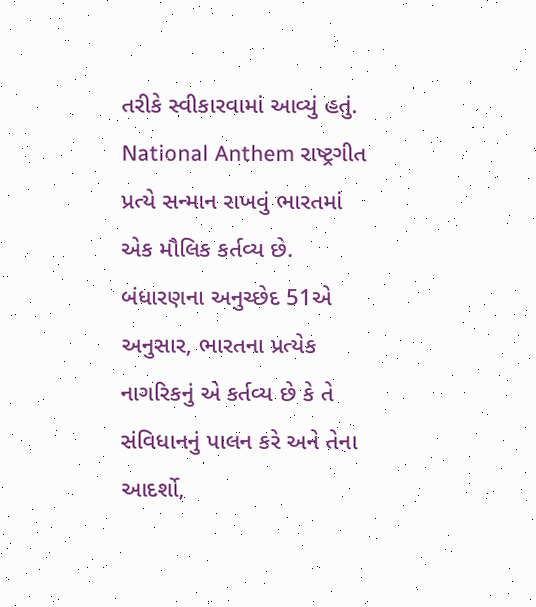તરીકે સ્વીકારવામાં આવ્યું હતું. National Anthem રાષ્ટ્રગીત પ્રત્યે સન્માન રાખવું ભારતમાં એક મૌલિક કર્તવ્ય છે. બંધારણના અનુચ્છેદ 51એ અનુસાર, ભારતના પ્રત્યેક નાગરિકનું એ કર્તવ્ય છે કે તે સંવિધાનનું પાલન કરે અને તેના આદર્શો,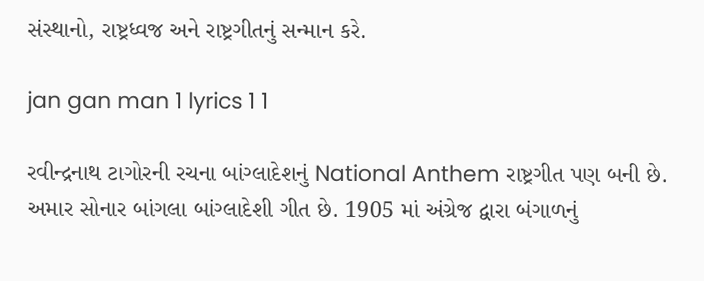સંસ્થાનો, રાષ્ટ્રધ્વજ અને રાષ્ટ્રગીતનું સન્માન કરે.

jan gan man 1 lyrics 1 1

રવીન્દ્રનાથ ટાગોરની રચના બાંગ્લાદેશનું National Anthem રાષ્ટ્રગીત પણ બની છે. અમાર સોનાર બાંગલા બાંગ્લાદેશી ગીત છે. 1905 માં અંગ્રેજ દ્વારા બંગાળનું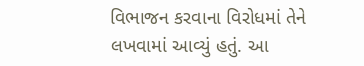વિભાજન કરવાના વિરોધમાં તેને લખવામાં આવ્યું હતું. આ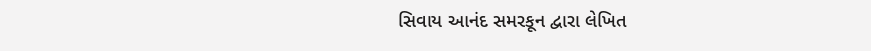સિવાય આનંદ સમરકૂન દ્વારા લેખિત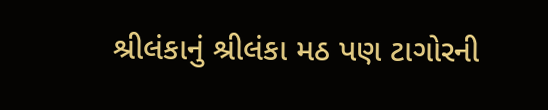શ્રીલંકાનું શ્રીલંકા મઠ પણ ટાગોરની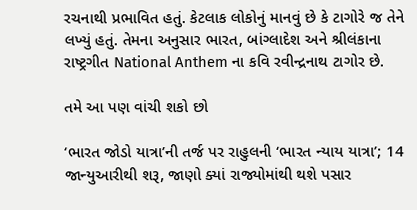રચનાથી પ્રભાવિત હતું. કેટલાક લોકોનું માનવું છે કે ટાગોરે જ તેને લખ્યું હતું. તેમના અનુસાર ભારત, બાંગ્લાદેશ અને શ્રીલંકાના રાષ્ટ્રગીત National Anthem ના કવિ રવીન્દ્રનાથ ટાગોર છે.

તમે આ પણ વાંચી શકો છો

‘ભારત જોડો યાત્રા’ની તર્જ પર રાહુલની ‘ભારત ન્યાય યાત્રા’; 14 જાન્યુઆરીથી શરૂ, જાણો ક્યાં રાજ્યોમાંથી થશે પસાર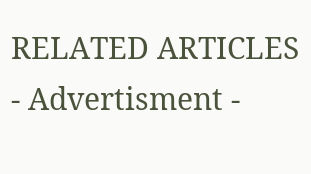RELATED ARTICLES
- Advertisment -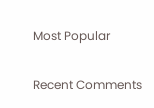Most Popular

Recent Comments